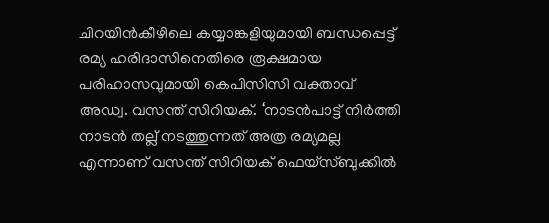ചിറയിൻകീഴിലെ കയ്യാങ്കളിയുമായി ബന്ധപ്പെട്ട് രമ്യ ഹരിദാസിനെതിരെ രൂക്ഷമായ പരിഹാസവുമായി കെപിസിസി വക്താവ് അഡ്വ. വസന്ത് സിറിയക്. ‘നാടൻപാട്ട് നിർത്തി നാടൻ തല്ല് നടത്തുന്നത് അത്ര രമ്യമല്ല എന്നാണ് വസന്ത് സിറിയക് ഫെയ്സ്ബുക്കിൽ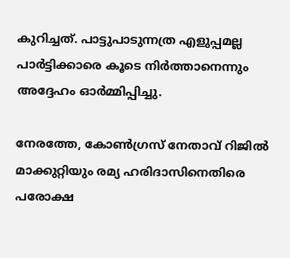കുറിച്ചത്. പാട്ടുപാടുന്നത്ര എളുപ്പമല്ല പാർട്ടിക്കാരെ കൂടെ നിർത്താനെന്നും അദ്ദേഹം ഓർമ്മിപ്പിച്ചു.

നേരത്തേ, കോൺഗ്രസ് നേതാവ് റിജിൽ മാക്കുറ്റിയും രമ്യ ഹരിദാസിനെതിരെ പരോക്ഷ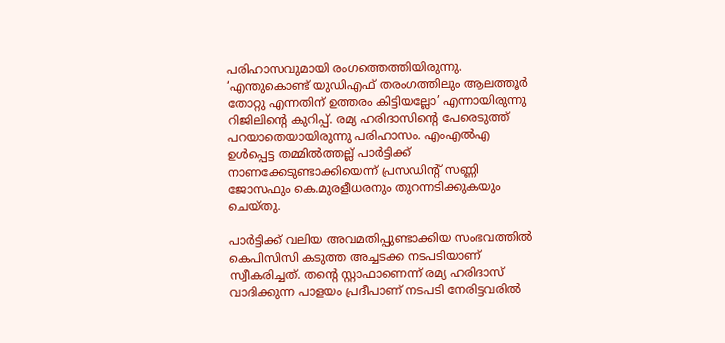പരിഹാസവുമായി രംഗത്തെത്തിയിരുന്നു. ‘എന്തുകൊണ്ട് യുഡിഎഫ് തരംഗത്തിലും ആലത്തൂർ തോറ്റു എന്നതിന് ഉത്തരം കിട്ടിയല്ലോ’ എന്നായിരുന്നു റിജിലിന്റെ കുറിപ്പ്. രമ്യ ഹരിദാസിന്‍റെ പേരെടുത്ത് പറയാതെയായിരുന്നു പരിഹാസം. എംഎൽഎ ഉൾപ്പെട്ട തമ്മില്‍ത്തല്ല് പാര്‍ട്ടിക്ക് നാണക്കേടുണ്ടാക്കിയെന്ന് പ്രസഡിന്‍റ് സണ്ണി ജോസഫും കെ.മുരളീധരനും തുറന്നടിക്കുകയും ചെയ്തു.

പാർട്ടിക്ക് വലിയ അവമതിപ്പുണ്ടാക്കിയ സംഭവത്തിൽ കെപിസിസി കടുത്ത അച്ചടക്ക നടപടിയാണ് സ്വീകരിച്ചത്. തന്‍റെ സ്റ്റാഫാണെന്ന് രമ്യ ഹരിദാസ് വാദിക്കുന്ന പാളയം പ്രദീപാണ് നടപടി നേരിട്ടവരില്‍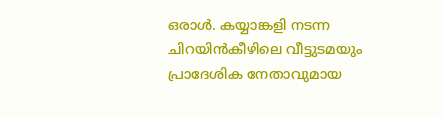ഒരാള്‍. കയ്യാങ്കളി നടന്ന ചിറയിന്‍കീഴിലെ വീട്ടുടമയും പ്രാദേശിക നേതാവുമായ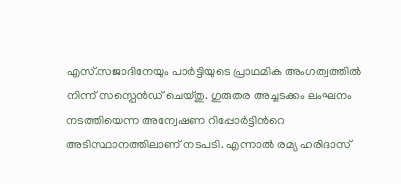എസ്.സജാദിനേയും പാ‍ര്‍ട്ടിയുടെ പ്രാഥമിക അംഗത്വത്തില്‍ നിന്ന് സസ്പെന്‍ഡ് ചെയ്തു. ഗുരുതര അച്ചടക്കം ലംഘനം നടത്തിയെന്ന അന്വേഷണ റിപ്പോര്‍ട്ടിന്‍റെ അടിസ്ഥാനത്തിലാണ് നടപടി. എന്നാല്‍ രമ്യ ഹരിദാസ്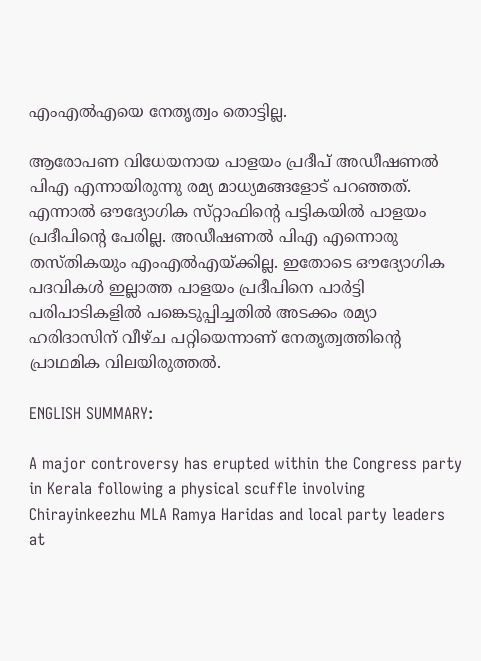എംഎല്‍എയെ നേതൃത്വം തൊട്ടില്ല.

ആരോപണ വിധേയനായ പാളയം പ്രദീപ് അഡീഷണൽ പിഎ എന്നായിരുന്നു രമ്യ മാധ്യമങ്ങളോട് പറഞ്ഞത്. എന്നാൽ ഔദ്യോഗിക സ്‌റ്റാഫിന്‍റെ പട്ടികയിൽ പാളയം പ്രദീപിന്‍റെ പേരില്ല. അഡീഷണൽ പിഎ എന്നൊരു തസ്തികയും എംഎൽഎയ്ക്കില്ല. ഇതോടെ ഔദ്യോഗിക പദവികൾ ഇല്ലാത്ത പാളയം പ്രദീപിനെ പാർട്ടി പരിപാടികളിൽ പങ്കെടുപ്പിച്ചതിൽ അടക്കം രമ്യാ ഹരിദാസിന് വീഴ്ച പറ്റിയെന്നാണ് നേതൃത്വത്തിന്റെ പ്രാഥമിക വിലയിരുത്തൽ.

ENGLISH SUMMARY:

A major controversy has erupted within the Congress party in Kerala following a physical scuffle involving Chirayinkeezhu MLA Ramya Haridas and local party leaders at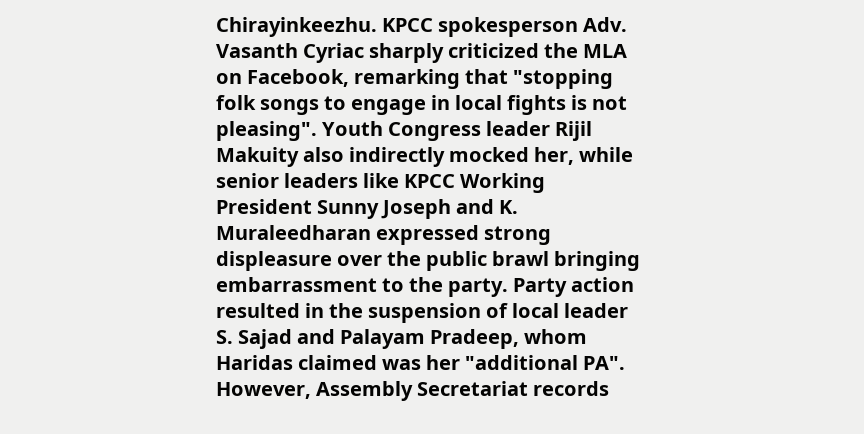Chirayinkeezhu. KPCC spokesperson Adv. Vasanth Cyriac sharply criticized the MLA on Facebook, remarking that "stopping folk songs to engage in local fights is not pleasing". Youth Congress leader Rijil Makuity also indirectly mocked her, while senior leaders like KPCC Working President Sunny Joseph and K. Muraleedharan expressed strong displeasure over the public brawl bringing embarrassment to the party. Party action resulted in the suspension of local leader S. Sajad and Palayam Pradeep, whom Haridas claimed was her "additional PA". However, Assembly Secretariat records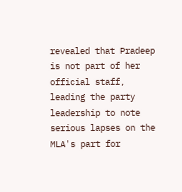revealed that Pradeep is not part of her official staff, leading the party leadership to note serious lapses on the MLA's part for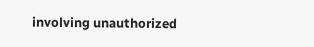involving unauthorized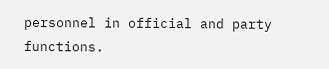personnel in official and party functions.